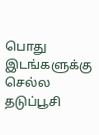பொது இடங்களுக்கு செல்ல தடுப்பூசி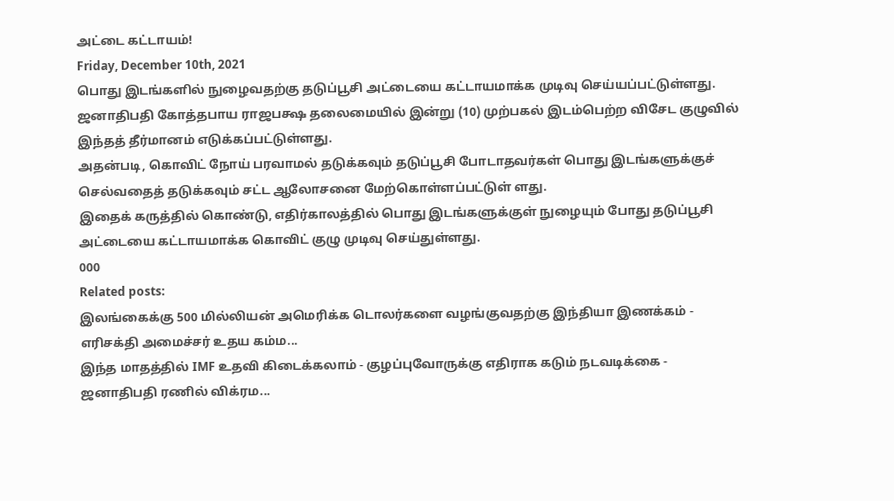அட்டை கட்டாயம்!
Friday, December 10th, 2021
பொது இடங்களில் நுழைவதற்கு தடுப்பூசி அட்டையை கட்டாயமாக்க முடிவு செய்யப்பட்டுள்ளது.
ஜனாதிபதி கோத்தபாய ராஜபக்ஷ தலைமையில் இன்று (10) முற்பகல் இடம்பெற்ற விசேட குழுவில் இந்தத் தீர்மானம் எடுக்கப்பட்டுள்ளது.
அதன்படி, கொவிட் நோய் பரவாமல் தடுக்கவும் தடுப்பூசி போடாதவர்கள் பொது இடங்களுக்குச் செல்வதைத் தடுக்கவும் சட்ட ஆலோசனை மேற்கொள்ளப்பட்டுள் ளது.
இதைக் கருத்தில் கொண்டு, எதிர்காலத்தில் பொது இடங்களுக்குள் நுழையும் போது தடுப்பூசி அட்டையை கட்டாயமாக்க கொவிட் குழு முடிவு செய்துள்ளது.
000
Related posts:
இலங்கைக்கு 500 மில்லியன் அமெரிக்க டொலர்களை வழங்குவதற்கு இந்தியா இணக்கம் - எரிசக்தி அமைச்சர் உதய கம்ம...
இந்த மாதத்தில் IMF உதவி கிடைக்கலாம் - குழப்புவோருக்கு எதிராக கடும் நடவடிக்கை - ஜனாதிபதி ரணில் விக்ரம...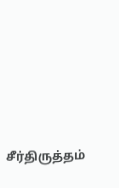சீர்திருத்தம்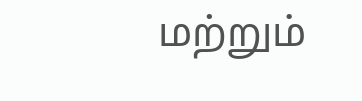மற்றும்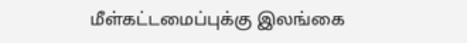மீள்கட்டமைப்புக்கு இலங்கை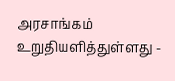அரசாங்கம் உறுதியளித்துள்ளது -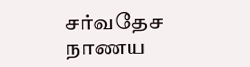சர்வதேச நாணய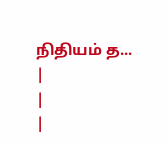நிதியம் த...
|
|
|